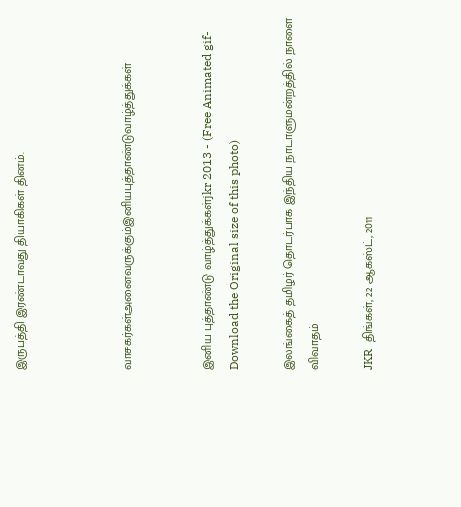இருபத்தி இரண்டாவது தியாகிகள் தினம்.



வாசகர்கள்அனைவருக்கும்இனியபுத்தாண்டுவாழ்த்துக்கள்


இனிய புத்தாண்டு வாழ்த்துக்கள்jkr 2013 - (Free Animated gif-Download the Original size of this photo)

இலங்கைத் தமிழர் தொடர்பாக இந்திய நாடாளுமன்றத்தில் நாளை விவாதம்

JKR  திங்கள், 22 ஆகஸ்ட், 2011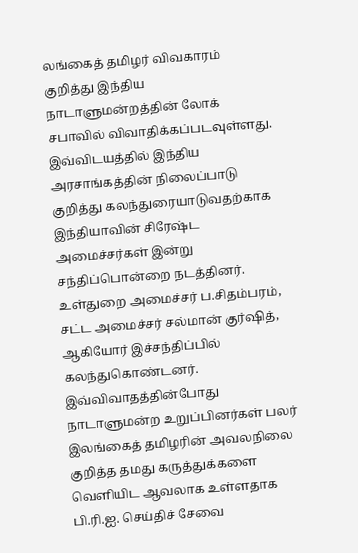லங்கைத் தமிழர் விவகாரம் குறித்து இந்திய நாடாளுமன்றத்தின் லோக் சபாவில் விவாதிக்கப்படவுள்ளது. இவ்விடயத்தில் இந்திய அரசாங்கத்தின் நிலைப்பாடு குறித்து கலந்துரையாடுவதற்காக இந்தியாவின் சிரேஷ்ட அமைச்சர்கள் இன்று சந்திப்பொன்றை நடத்தினர்.
உள்துறை அமைச்சர் ப.சிதம்பரம், சட்ட அமைச்சர் சல்மான் குர்ஷித், ஆகியோர் இச்சந்திப்பில் கலந்துகொண்டனர். இவ்விவாதத்தின்போது நாடாளுமன்ற உறுப்பினர்கள் பலர் இலங்கைத் தமிழரின் அவலநிலை குறித்த தமது கருத்துக்களை வெளியிட ஆவலாக உள்ளதாக பி.ரி.ஐ. செய்திச் சேவை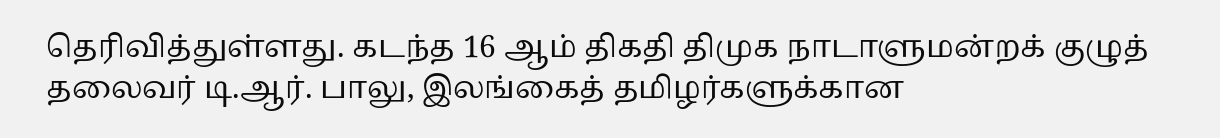தெரிவித்துள்ளது. கடந்த 16 ஆம் திகதி திமுக நாடாளுமன்றக் குழுத் தலைவர் டி.ஆர். பாலு, இலங்கைத் தமிழர்களுக்கான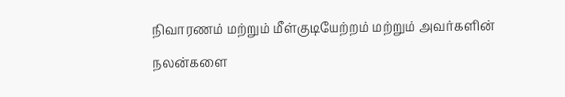நிவாரணம் மற்றும் மீள்குடியேற்றம் மற்றும் அவர்களின் நலன்களை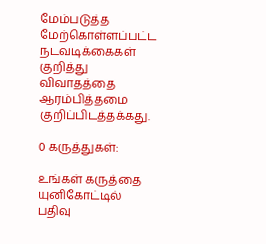மேம்படுத்த மேற்கொள்ளப்பட்ட நடவடிக்கைகள் குறித்து விவாதத்தை ஆரம்பித்தமை குறிப்பிடத்தக்கது.

0 கருத்துகள்:

உங்கள் கருத்தை யுனிகோட்டில் பதிவு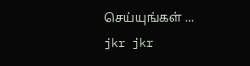செய்யுங்கள் ...
jkr jkr